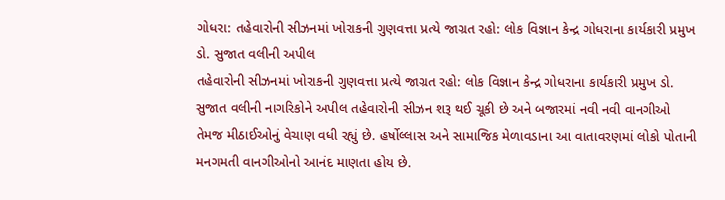ગોધરા: તહેવારોની સીઝનમાં ખોરાકની ગુણવત્તા પ્રત્યે જાગ્રત રહો: લોક વિજ્ઞાન કેન્દ્ર ગોધરાના કાર્યકારી પ્રમુખ ડો. સુજાત વલીની અપીલ
તહેવારોની સીઝનમાં ખોરાકની ગુણવત્તા પ્રત્યે જાગ્રત રહો: લોક વિજ્ઞાન કેન્દ્ર ગોધરાના કાર્યકારી પ્રમુખ ડો. સુજાત વલીની નાગરિકોને અપીલ તહેવારોની સીઝન શરૂ થઈ ચૂકી છે અને બજારમાં નવી નવી વાનગીઓ તેમજ મીઠાઈઓનું વેચાણ વધી રહ્યું છે. હર્ષોલ્લાસ અને સામાજિક મેળાવડાના આ વાતાવરણમાં લોકો પોતાની મનગમતી વાનગીઓનો આનંદ માણતા હોય છે.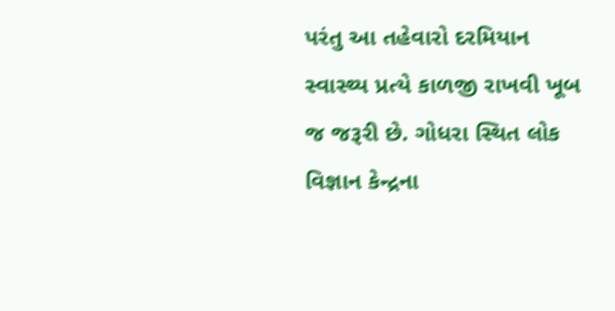પરંતુ આ તહેવારો દરમિયાન સ્વાસ્થ્ય પ્રત્યે કાળજી રાખવી ખૂબ જ જરૂરી છે. ગોધરા સ્થિત લોક વિજ્ઞાન કેન્દ્રના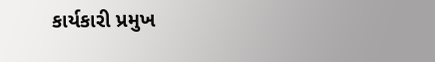કાર્યકારી પ્રમુખ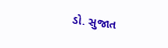ડો. સુજાત